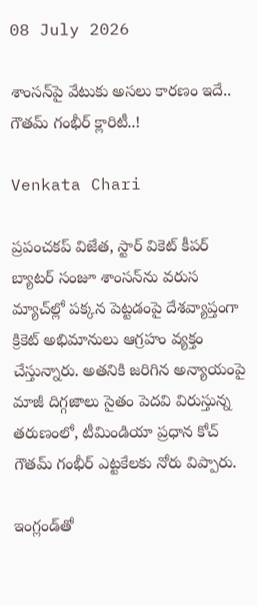08 July 2026

శాంసన్‌పై వేటుకు అసలు కారణం ఇదే.. గౌతమ్ గంభీర్ క్లారిటీ..!

Venkata Chari

ప్రపంచకప్ విజేత, స్టార్ వికెట్ కీపర్ బ్యాటర్ సంజూ శాంసన్‌ను వరుస మ్యాచ్‌ల్లో పక్కన పెట్టడంపై దేశవ్యాప్తంగా క్రికెట్ అభిమానులు ఆగ్రహం వ్యక్తం చేస్తున్నారు. అతనికి జరిగిన అన్యాయంపై మాజీ దిగ్గజాలు సైతం పెదవి విరుస్తున్న తరుణంలో, టీమిండియా ప్రధాన కోచ్ గౌతమ్ గంభీర్ ఎట్టకేలకు నోరు విప్పారు.

ఇంగ్లండ్‌తో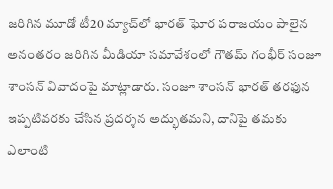జరిగిన మూడో టీ20 మ్యాచ్‌లో భారత్ ఘోర పరాజయం పాలైన అనంతరం జరిగిన మీడియా సమావేశంలో గౌతమ్ గంభీర్ సంజూ శాంసన్ వివాదంపై మాట్లాడారు. సంజూ శాంసన్ భారత్ తరఫున ఇప్పటివరకు చేసిన ప్రదర్శన అద్భుతమని, దానిపై తమకు ఎలాంటి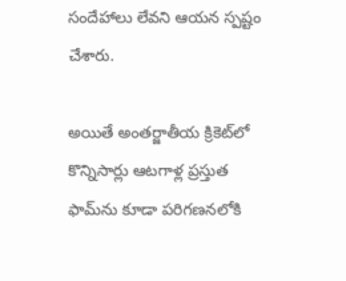సందేహాలు లేవని ఆయన స్పష్టం చేశారు.

అయితే అంతర్జాతీయ క్రికెట్‌లో కొన్నిసార్లు ఆటగాళ్ల ప్రస్తుత ఫామ్‌ను కూడా పరిగణనలోకి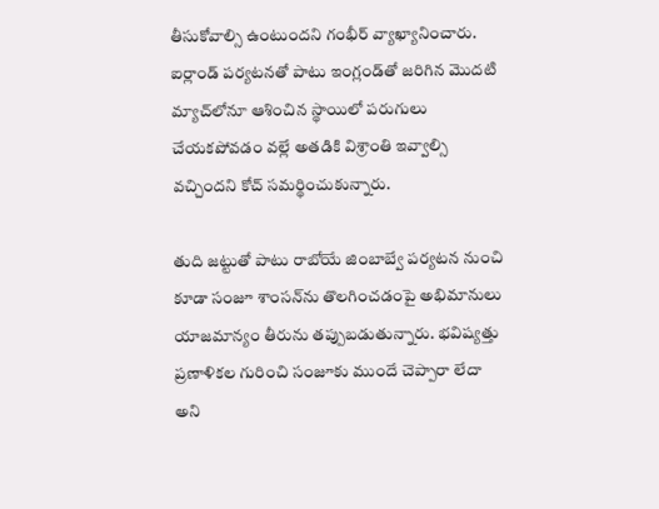తీసుకోవాల్సి ఉంటుందని గంభీర్ వ్యాఖ్యానించారు. ఐర్లాండ్ పర్యటనతో పాటు ఇంగ్లండ్‌తో జరిగిన మొదటి మ్యాచ్‌లోనూ ఆశించిన స్థాయిలో పరుగులు చేయకపోవడం వల్లే అతడికి విశ్రాంతి ఇవ్వాల్సి వచ్చిందని కోచ్ సమర్థించుకున్నారు.

తుది జట్టుతో పాటు రాబోయే జింబాబ్వే పర్యటన నుంచి కూడా సంజూ శాంసన్‌ను తొలగించడంపై అభిమానులు యాజమాన్యం తీరును తప్పుబడుతున్నారు. భవిష్యత్తు ప్రణాళికల గురించి సంజూకు ముందే చెప్పారా లేదా అని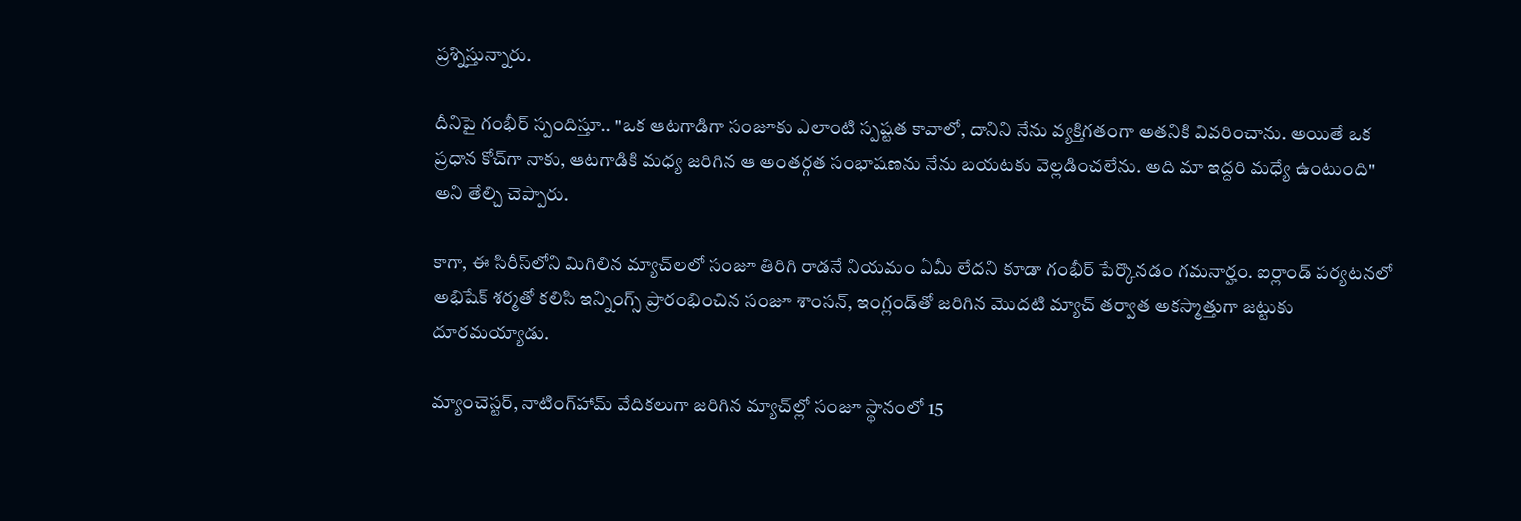ప్రశ్నిస్తున్నారు.

దీనిపై గంభీర్ స్పందిస్తూ.. "ఒక ఆటగాడిగా సంజూకు ఎలాంటి స్పష్టత కావాలో, దానిని నేను వ్యక్తిగతంగా అతనికి వివరించాను. అయితే ఒక ప్రధాన కోచ్‌గా నాకు, ఆటగాడికి మధ్య జరిగిన ఆ అంతర్గత సంభాషణను నేను బయటకు వెల్లడించలేను. అది మా ఇద్దరి మధ్యే ఉంటుంది" అని తేల్చి చెప్పారు.

కాగా, ఈ సిరీస్‌లోని మిగిలిన మ్యాచ్‌లలో సంజూ తిరిగి రాడనే నియమం ఏమీ లేదని కూడా గంభీర్ పేర్కొనడం గమనార్హం. ఐర్లాండ్ పర్యటనలో అభిషేక్ శర్మతో కలిసి ఇన్నింగ్స్ ప్రారంభించిన సంజూ శాంసన్, ఇంగ్లండ్‌తో జరిగిన మొదటి మ్యాచ్ తర్వాత అకస్మాత్తుగా జట్టుకు దూరమయ్యాడు.

మ్యాంచెస్టర్, నాటింగ్‌హామ్ వేదికలుగా జరిగిన మ్యాచ్‌ల్లో సంజూ స్థానంలో 15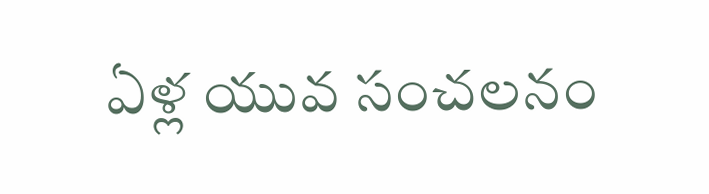ఏళ్ల యువ సంచలనం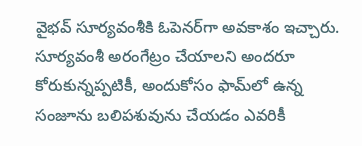వైభవ్ సూర్యవంశీకి ఓపెనర్‌గా అవకాశం ఇచ్చారు. సూర్యవంశీ అరంగేట్రం చేయాలని అందరూ కోరుకున్నప్పటికీ, అందుకోసం ఫామ్‌లో ఉన్న సంజూను బలిపశువును చేయడం ఎవరికీ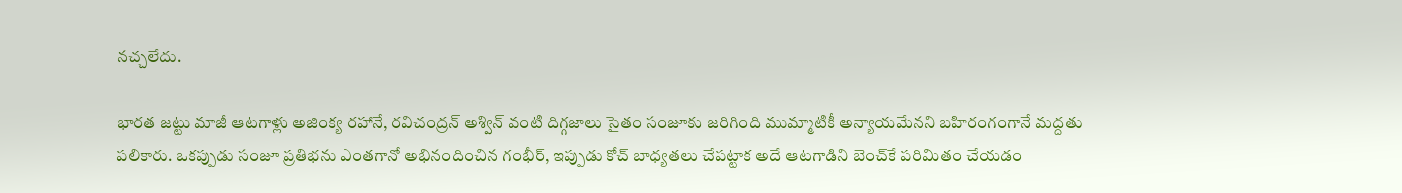నచ్చలేదు.

భారత జట్టు మాజీ ఆటగాళ్లు అజింక్య రహానే, రవిచంద్రన్ అశ్విన్ వంటి దిగ్గజాలు సైతం సంజూకు జరిగింది ముమ్మాటికీ అన్యాయమేనని బహిరంగంగానే మద్దతు పలికారు. ఒకప్పుడు సంజూ ప్రతిభను ఎంతగానో అభినందించిన గంభీర్, ఇప్పుడు కోచ్ బాధ్యతలు చేపట్టాక అదే ఆటగాడిని బెంచ్‌కే పరిమితం చేయడం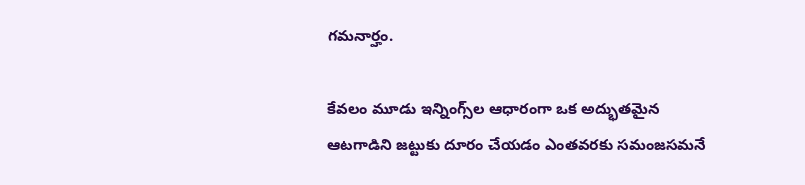గమనార్హం.

కేవలం మూడు ఇన్నింగ్స్‌ల ఆధారంగా ఒక అద్భుతమైన ఆటగాడిని జట్టుకు దూరం చేయడం ఎంతవరకు సమంజసమనే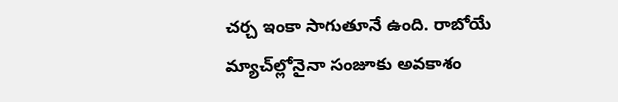చర్చ ఇంకా సాగుతూనే ఉంది. రాబోయే మ్యాచ్‌ల్లోనైనా సంజూకు అవకాశం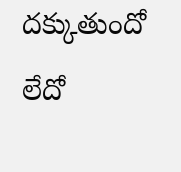దక్కుతుందో లేదో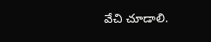వేచి చూడాలి.